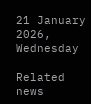21 January 2026, Wednesday

Related news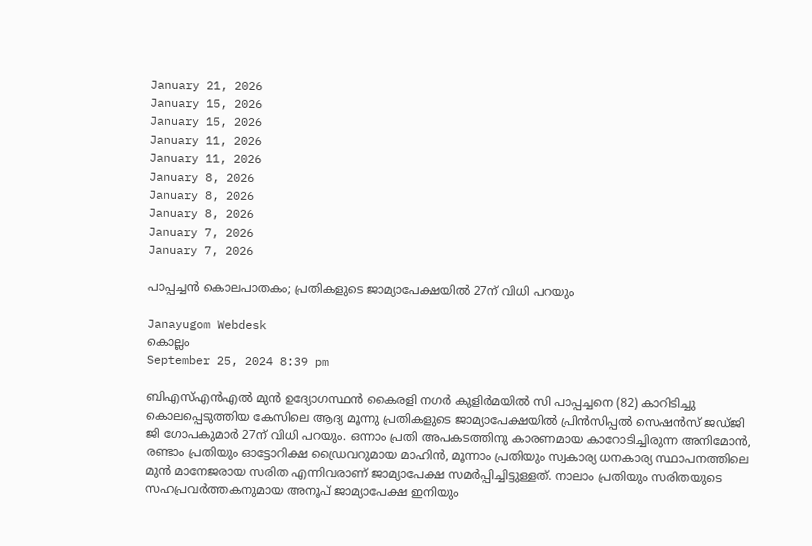January 21, 2026
January 15, 2026
January 15, 2026
January 11, 2026
January 11, 2026
January 8, 2026
January 8, 2026
January 8, 2026
January 7, 2026
January 7, 2026

പാപ്പച്ചന്‍ കൊലപാതകം; പ്രതികളുടെ ജാമ്യാപേക്ഷയില്‍ 27ന് വിധി പറയും

Janayugom Webdesk
കൊല്ലം
September 25, 2024 8:39 pm

ബിഎസ്എൻഎൽ മുൻ ഉദ്യോഗസ്ഥൻ കൈരളി നഗർ കുളിർമയിൽ സി പാപ്പച്ചനെ (82) കാറിടിച്ചു കൊലപ്പെടുത്തിയ കേസിലെ ആദ്യ മൂന്നു പ്രതികളുടെ ജാമ്യാപേക്ഷയിൽ പ്രിൻസിപ്പൽ സെഷൻസ് ജഡ്ജി ജി ഗോപകുമാര്‍ 27ന് വിധി പറയും. ഒന്നാം പ്രതി അപകടത്തിനു കാരണമായ കാറോടിച്ചിരുന്ന അനിമോൻ, രണ്ടാം പ്രതിയും ഓട്ടോറിക്ഷ ഡ്രൈവറുമായ മാഹിൻ, മൂന്നാം പ്രതിയും സ്വകാര്യ ധനകാര്യ സ്ഥാപനത്തിലെ മുൻ മാനേജരായ സരിത എന്നിവരാണ് ജാമ്യാപേക്ഷ സമർപ്പിച്ചിട്ടുള്ളത്. നാലാം പ്രതിയും സരിതയുടെ സഹപ്രവർത്തകനുമായ അനൂപ് ജാമ്യാപേക്ഷ ഇനിയും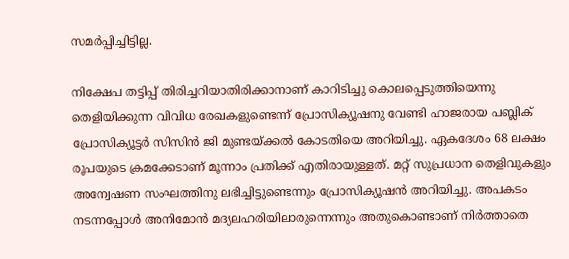സമർപ്പിച്ചിട്ടില്ല.

നിക്ഷേപ തട്ടിപ്പ് തിരിച്ചറിയാതിരിക്കാനാണ് കാറിടിച്ചു കൊലപ്പെടുത്തിയെന്നു തെളിയിക്കുന്ന വിവിധ രേഖകളുണ്ടെന്ന് പ്രോസിക്യൂഷനു വേണ്ടി ഹാജരായ പബ്ലിക് പ്രോസിക്യൂട്ടർ സിസിൻ ജി മുണ്ടയ്ക്കൽ കോടതിയെ അറിയിച്ചു. ഏകദേശം 68 ലക്ഷം രൂപയുടെ ക്രമക്കേടാണ് മൂന്നാം പ്രതിക്ക് എതിരായുള്ളത്. മറ്റ് സുപ്രധാന തെളിവുകളും അന്വേഷണ സംഘത്തിനു ലഭിച്ചിട്ടുണ്ടെന്നും പ്രോസിക്യൂഷൻ അറിയിച്ചു. അപകടം നടന്നപ്പോൾ അനിമോൻ മദ്യലഹരിയിലാരുന്നെന്നും അതുകൊണ്ടാണ് നിർത്താതെ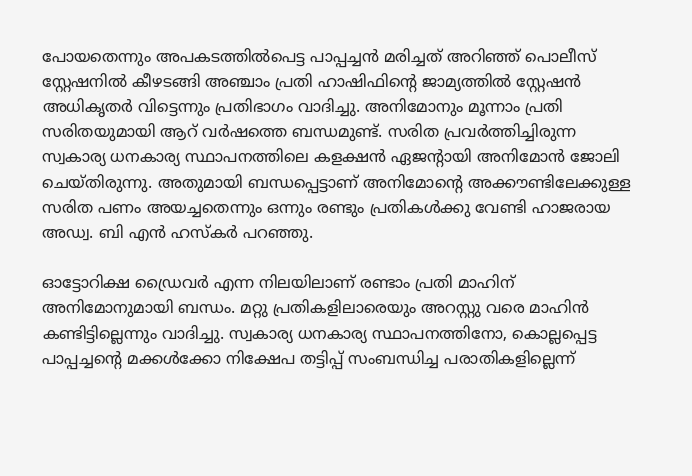പോയതെന്നും അപകടത്തിൽപെട്ട പാപ്പച്ചൻ മരിച്ചത് അറിഞ്ഞ് പൊലീസ് സ്റ്റേഷനിൽ കീഴടങ്ങി അഞ്ചാം പ്രതി ഹാഷിഫിന്റെ ജാമ്യത്തിൽ സ്റ്റേഷൻ അധികൃതർ വിട്ടെന്നും പ്രതിഭാഗം വാദിച്ചു. അനിമോനും മൂന്നാം പ്രതി സരിതയുമായി ആറ് വർഷത്തെ ബന്ധമുണ്ട്. സരിത പ്രവർത്തിച്ചിരുന്ന സ്വകാര്യ ധനകാര്യ സ്ഥാപനത്തിലെ കളക്ഷൻ ഏജന്റായി അനിമോൻ ജോലി ചെയ്തിരുന്നു. അതുമായി ബന്ധപ്പെട്ടാണ് അനിമോന്റെ അക്കൗണ്ടിലേക്കുള്ള സരിത പണം അയച്ചതെന്നും ഒന്നും രണ്ടും പ്രതികൾക്കു വേണ്ടി ഹാജരായ അഡ്വ. ബി എൻ ഹസ്കർ പറഞ്ഞു.

ഓട്ടോറിക്ഷ ഡ്രൈവർ എന്ന നിലയിലാണ് രണ്ടാം പ്രതി മാഹിന് അനിമോനുമായി ബന്ധം. മറ്റു പ്രതികളിലാരെയും അറസ്റ്റു വരെ മാഹിൻ കണ്ടിട്ടില്ലെന്നും വാദിച്ചു. സ്വകാര്യ ധനകാര്യ സ്ഥാപനത്തിനോ, കൊല്ലപ്പെട്ട പാപ്പച്ചന്റെ മക്കൾക്കോ നിക്ഷേപ തട്ടിപ്പ് സംബന്ധിച്ച പരാതികളില്ലെന്ന്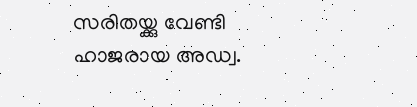സരിതയ്ക്കു വേണ്ടി ഹാജരായ അഡ്വ.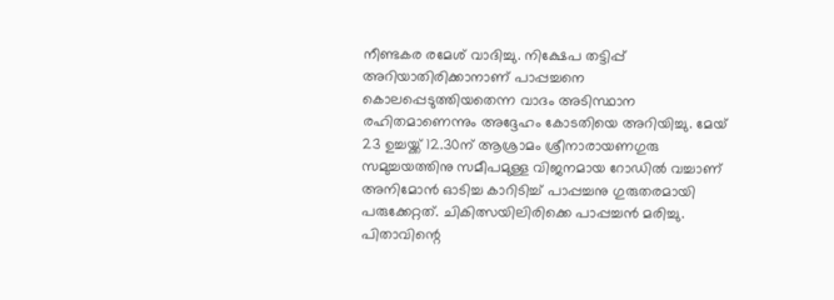നീണ്ടകര രമേശ് വാദിച്ചു. നിക്ഷേപ തട്ടിപ്പ് അറിയാതിരിക്കാനാണ് പാപ്പച്ചനെ കൊലപ്പെടുത്തിയതെന്ന വാദം അടിസ്ഥാന രഹിതമാണെന്നും അദ്ദേഹം കോടതിയെ അറിയിച്ചു. മേയ് 23 ഉച്ചയ്ക്ക് 12.30ന് ആശ്രാമം ശ്രീനാരായണഗുരു സമുച്ചയത്തിനു സമീപമുള്ള വിജനമായ റോഡിൽ വച്ചാണ് അനിമോൻ ഓടിച്ച കാറിടിച്ച് പാപ്പച്ചനു ഗുരുതരമായി പരുക്കേറ്റത്. ചികിത്സയിലിരിക്കെ പാപ്പച്ചൻ മരിച്ചു. പിതാവിന്റെ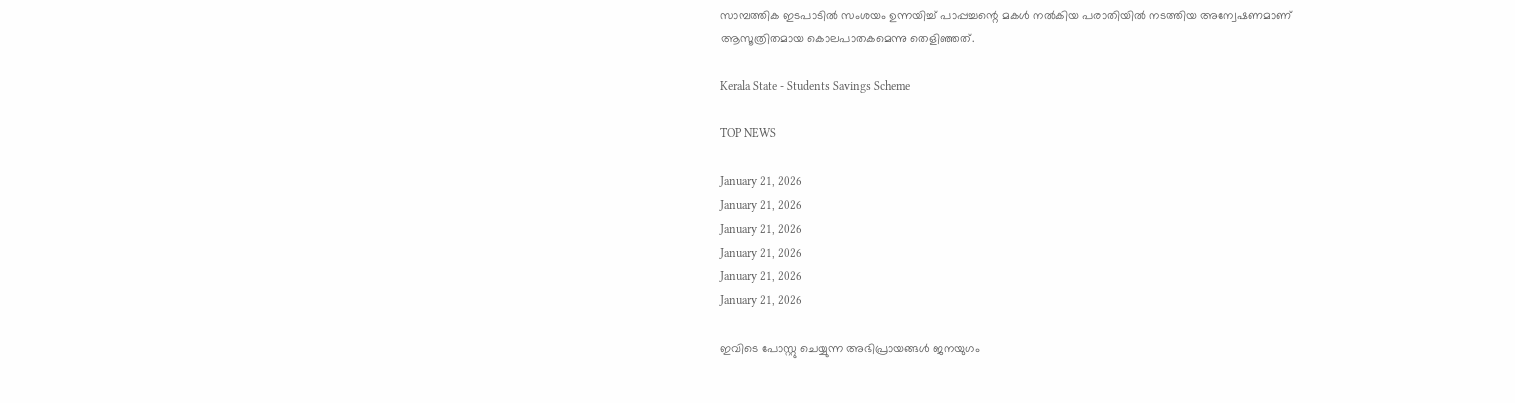സാമ്പത്തിക ഇടപാടിൽ സംശയം ഉന്നയിച്ച് പാപ്പച്ചന്റെ മകൾ നൽകിയ പരാതിയിൽ നടത്തിയ അന്വേഷണമാണ് ആസൂത്രിതമായ കൊലപാതകമെന്നു തെളിഞ്ഞത്.

Kerala State - Students Savings Scheme

TOP NEWS

January 21, 2026
January 21, 2026
January 21, 2026
January 21, 2026
January 21, 2026
January 21, 2026

ഇവിടെ പോസ്റ്റു ചെയ്യുന്ന അഭിപ്രായങ്ങള്‍ ജനയുഗം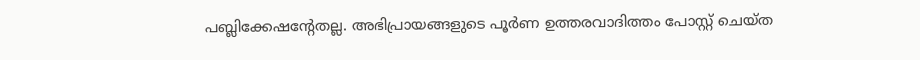പബ്ലിക്കേഷന്റേതല്ല. അഭിപ്രായങ്ങളുടെ പൂര്‍ണ ഉത്തരവാദിത്തം പോസ്റ്റ് ചെയ്ത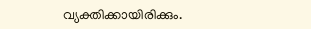വ്യക്തിക്കായിരിക്കും.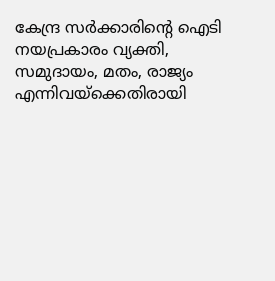കേന്ദ്ര സര്‍ക്കാരിന്റെ ഐടി നയപ്രകാരം വ്യക്തി, സമുദായം, മതം, രാജ്യം എന്നിവയ്‌ക്കെതിരായി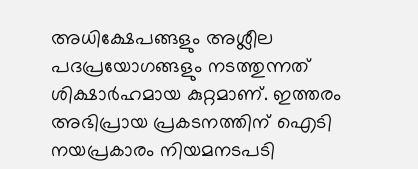അധിക്ഷേപങ്ങളും അശ്ലീല പദപ്രയോഗങ്ങളും നടത്തുന്നത് ശിക്ഷാര്‍ഹമായ കുറ്റമാണ്. ഇത്തരം അഭിപ്രായ പ്രകടനത്തിന് ഐടി നയപ്രകാരം നിയമനടപടി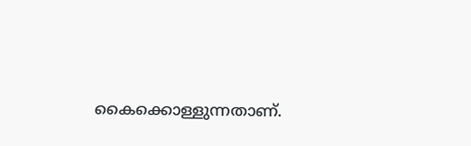കൈക്കൊള്ളുന്നതാണ്.